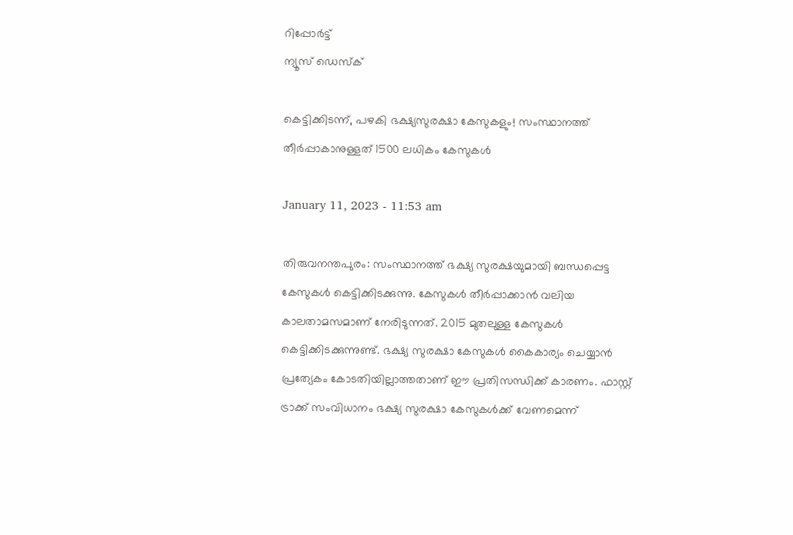റിപ്പോര്‍ട്ട്
ന്യൂസ് ഡെസ്ക്

കെട്ടിക്കിടന്ന്, പഴകി ഭക്ഷ്യസുരക്ഷാ കേസുകളും! സംസ്ഥാനത്ത് തീർപ്പാകാനുള്ളത് 1500 ലധികം കേസുകൾ

January 11, 2023 - 11:53 am

തിരുവനന്തപുരം: സംസ്ഥാനത്ത് ഭക്ഷ്യ സുരക്ഷയുമായി ബന്ധപ്പെട്ട കേസുകൾ കെട്ടിക്കിടക്കുന്നു. കേസുകൾ തീർപ്പാക്കാൻ വലിയ കാലതാമസമാണ് നേരിടുന്നത്. 2015 മുതലുള്ള കേസുകൾ കെട്ടിക്കിടക്കുന്നുണ്ട്. ഭക്ഷ്യ സുരക്ഷാ കേസുകൾ കൈകാര്യം ചെയ്യാൻ പ്രത്യേകം കോടതിയില്ലാത്തതാണ് ഈ പ്രതിസന്ധിക്ക് കാരണം. ഫാസ്റ്റ് ട്രാക്ക് സംവിധാനം ഭക്ഷ്യ സുരക്ഷാ കേസുകൾക്ക് വേണമെന്ന്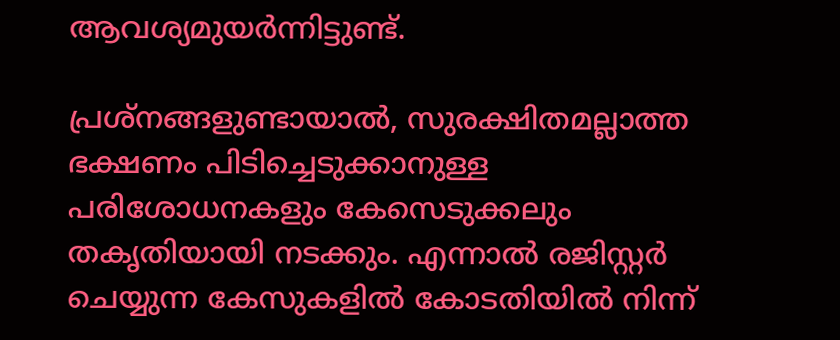ആവശ്യമുയർന്നിട്ടുണ്ട്.

പ്രശ്നങ്ങളുണ്ടായാൽ, സുരക്ഷിതമല്ലാത്ത ഭക്ഷണം പിടിച്ചെടുക്കാനുള്ള പരിശോധനകളും കേസെടുക്കലും തകൃതിയായി നടക്കും. എന്നാൽ രജിസ്റ്റർ ചെയ്യുന്ന കേസുകളിൽ കോടതിയിൽ നിന്ന്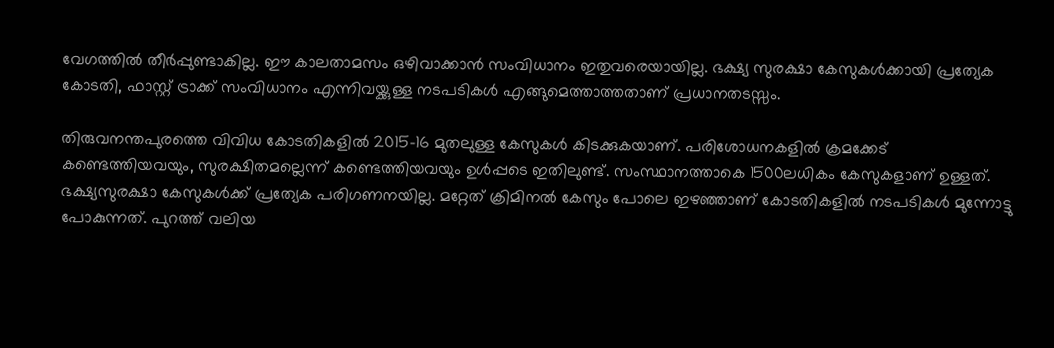വേഗത്തിൽ തീർപ്പുണ്ടാകില്ല. ഈ കാലതാമസം ഒഴിവാക്കാൻ സംവിധാനം ഇതുവരെയായില്ല. ഭക്ഷ്യ സുരക്ഷാ കേസുകൾക്കായി പ്രത്യേക കോടതി, ഫാസ്റ്റ് ട്രാക്ക് സംവിധാനം എന്നിവയ്ക്കുള്ള നടപടികൾ എങ്ങുമെത്താത്തതാണ് പ്രധാനതടസ്സം.

തിരുവനന്തപുരത്തെ വിവിധ കോടതികളിൽ 2015-16 മുതലുള്ള കേസുകൾ കിടക്കുകയാണ്. പരിശോധനകളിൽ ക്രമക്കേട് കണ്ടെത്തിയവയും, സുരക്ഷിതമല്ലെന്ന് കണ്ടെത്തിയവയും ഉൾപ്പടെ ഇതിലുണ്ട്. സംസ്ഥാനത്താകെ 1500ലധികം കേസുകളാണ് ഉള്ളത്. ഭക്ഷ്യസുരക്ഷാ കേസുകൾക്ക് പ്രത്യേക പരിഗണനയില്ല. മറ്റേത് ക്രിമിനൽ കേസും പോലെ ഇഴഞ്ഞാണ് കോടതികളിൽ നടപടികൾ മുന്നോട്ടു പോകുന്നത്. പുറത്ത് വലിയ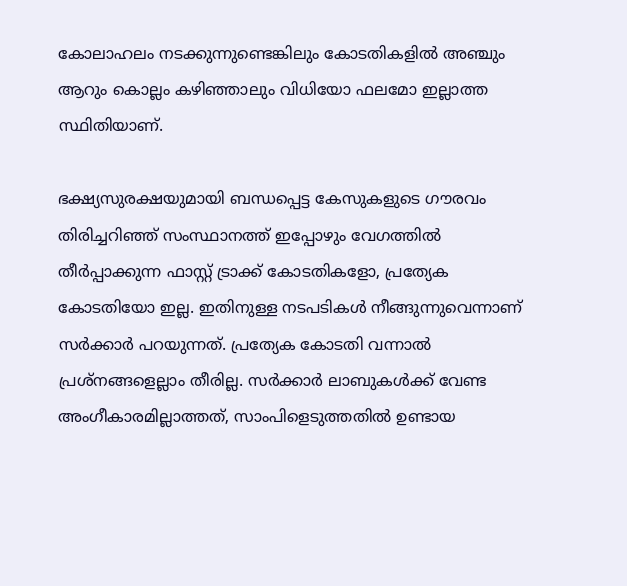കോലാഹലം നടക്കുന്നുണ്ടെങ്കിലും കോടതികളിൽ അഞ്ചും ആറും കൊല്ലം കഴിഞ്ഞാലും വിധിയോ ഫലമോ ഇല്ലാത്ത സ്ഥിതിയാണ്.

ഭക്ഷ്യസുരക്ഷയുമായി ബന്ധപ്പെട്ട കേസുകളുടെ ഗൗരവം തിരിച്ചറിഞ്ഞ് സംസ്ഥാനത്ത് ഇപ്പോഴും വേഗത്തിൽ തീർപ്പാക്കുന്ന ഫാസ്റ്റ് ട്രാക്ക് കോടതികളോ, പ്രത്യേക കോടതിയോ ഇല്ല. ഇതിനുള്ള നടപടികൾ നീങ്ങുന്നുവെന്നാണ് സർക്കാർ പറയുന്നത്. പ്രത്യേക കോടതി വന്നാൽ പ്രശ്നങ്ങളെല്ലാം തീരില്ല. സർക്കാർ ലാബുകൾക്ക് വേണ്ട അംഗീകാരമില്ലാത്തത്, സാംപിളെടുത്തതിൽ ഉണ്ടായ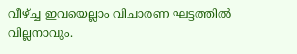വീഴ്ച്ച ഇവയെല്ലാം വിചാരണ ഘട്ടത്തിൽ വില്ലനാവും.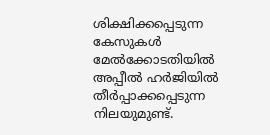ശിക്ഷിക്കപ്പെടുന്ന കേസുകൾ മേൽക്കോടതിയിൽ അപ്പീൽ ഹർജിയിൽ തീർപ്പാക്കപ്പെടുന്ന നിലയുമുണ്ട്.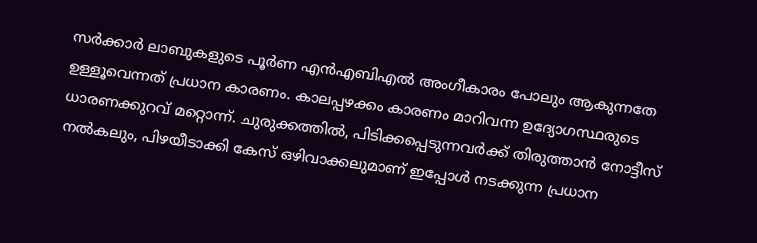സർക്കാർ ലാബുകളുടെ പൂർണ എൻഎബിഎൽ അംഗീകാരം പോലും ആകുന്നതേ ഉള്ളൂവെന്നത് പ്രധാന കാരണം. കാലപ്പഴക്കം കാരണം മാറിവന്ന ഉദ്യോഗസ്ഥരുടെ ധാരണക്കുറവ് മറ്റൊന്ന്. ചുരുക്കത്തിൽ, പിടിക്കപ്പെടുന്നവർക്ക് തിരുത്താൻ നോട്ടീസ് നൽകലും, പിഴയീടാക്കി കേസ് ഒഴിവാക്കലുമാണ് ഇപ്പോൾ നടക്കുന്ന പ്രധാന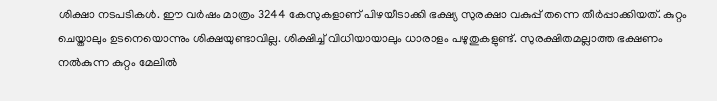ശിക്ഷാ നടപടികൾ. ഈ വർഷം മാത്രം 3244 കേസുകളാണ് പിഴയീടാക്കി ഭക്ഷ്യ സുരക്ഷാ വകുപ്പ് തന്നെ തീർപ്പാക്കിയത്. കുറ്റം ചെയ്താലും ഉടനെയൊന്നും ശിക്ഷയുണ്ടാവില്ല. ശിക്ഷിച്ച് വിധിയായാലും ധാരാളം പഴുതുകളുണ്ട്. സുരക്ഷിതമല്ലാത്ത ഭക്ഷണം നൽകുന്ന കുറ്റം മേലിൽ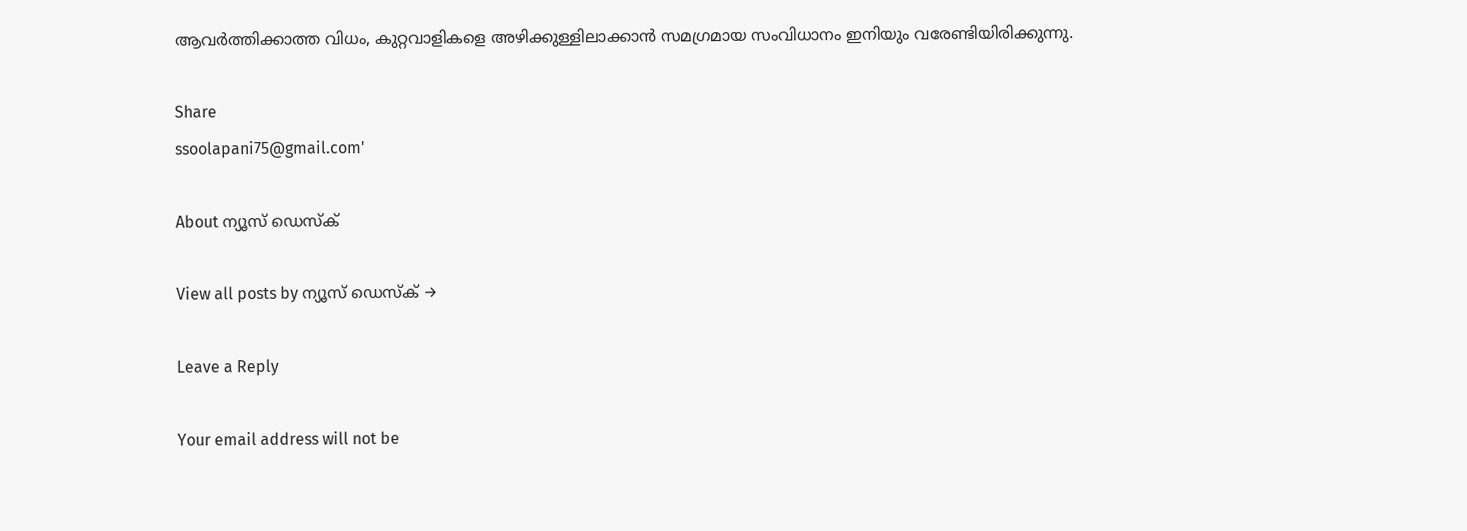ആവർത്തിക്കാത്ത വിധം, കുറ്റവാളികളെ അഴിക്കുള്ളിലാക്കാൻ സമഗ്രമായ സംവിധാനം ഇനിയും വരേണ്ടിയിരിക്കുന്നു.

Share
ssoolapani75@gmail.com'

About ന്യൂസ് ഡെസ്ക്

View all posts by ന്യൂസ് ഡെസ്ക് →

Leave a Reply

Your email address will not be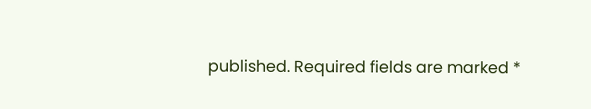published. Required fields are marked *